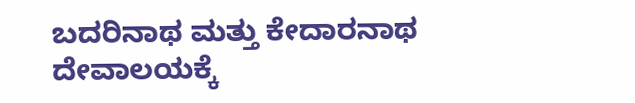ಬದರಿನಾಥ ಮತ್ತು ಕೇದಾರನಾಥ ದೇವಾಲಯಕ್ಕೆ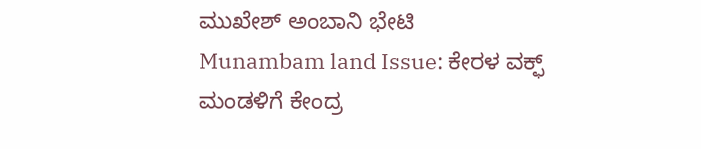ಮುಖೇಶ್ ಅಂಬಾನಿ ಭೇಟಿ
Munambam land Issue: ಕೇರಳ ವಕ್ಫ್ ಮಂಡಳಿಗೆ ಕೇಂದ್ರ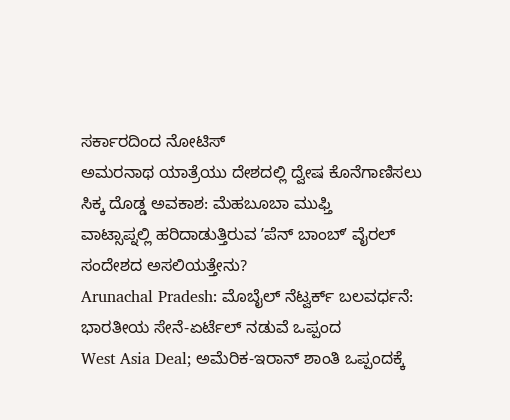ಸರ್ಕಾರದಿಂದ ನೋಟಿಸ್
ಅಮರನಾಥ ಯಾತ್ರೆಯು ದೇಶದಲ್ಲಿ ದ್ವೇಷ ಕೊನೆಗಾಣಿಸಲು ಸಿಕ್ಕ ದೊಡ್ಡ ಅವಕಾಶ: ಮೆಹಬೂಬಾ ಮುಫ್ತಿ
ವಾಟ್ಸಾಪ್ನಲ್ಲಿ ಹರಿದಾಡುತ್ತಿರುವ ʼಪೆನ್ ಬಾಂಬ್ʼ ವೈರಲ್ ಸಂದೇಶದ ಅಸಲಿಯತ್ತೇನು?
Arunachal Pradesh: ಮೊಬೈಲ್ ನೆಟ್ವರ್ಕ್ ಬಲವರ್ಧನೆ: ಭಾರತೀಯ ಸೇನೆ-ಏರ್ಟೆಲ್ ನಡುವೆ ಒಪ್ಪಂದ
West Asia Deal; ಅಮೆರಿಕ-ಇರಾನ್ ಶಾಂತಿ ಒಪ್ಪಂದಕ್ಕೆ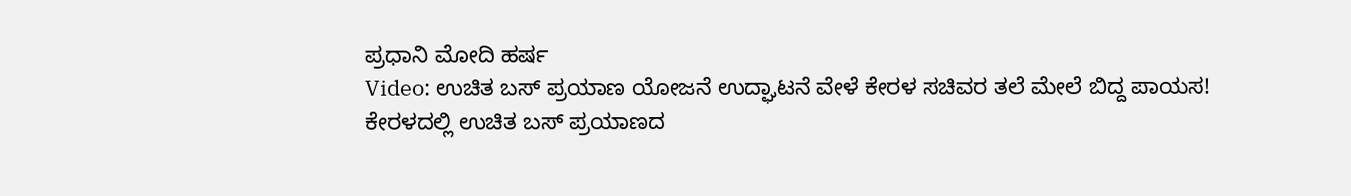ಪ್ರಧಾನಿ ಮೋದಿ ಹರ್ಷ
Video: ಉಚಿತ ಬಸ್ ಪ್ರಯಾಣ ಯೋಜನೆ ಉದ್ಘಾಟನೆ ವೇಳೆ ಕೇರಳ ಸಚಿವರ ತಲೆ ಮೇಲೆ ಬಿದ್ದ ಪಾಯಸ!
ಕೇರಳದಲ್ಲಿ ಉಚಿತ ಬಸ್ ಪ್ರಯಾಣದ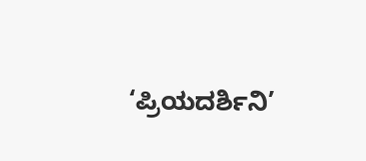‘ಪ್ರಿಯದರ್ಶಿನಿ’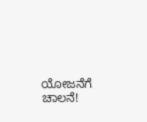ಯೋಜನೆಗೆ ಚಾಲನೆ!